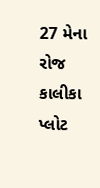27 મેના રોજ કાલીકા પ્લોટ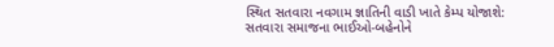સ્થિત સતવારા નવગામ જ્ઞાતિની વાડી ખાતે કેમ્પ યોજાશે: સતવારા સમાજના ભાઈઓ-બહેનોને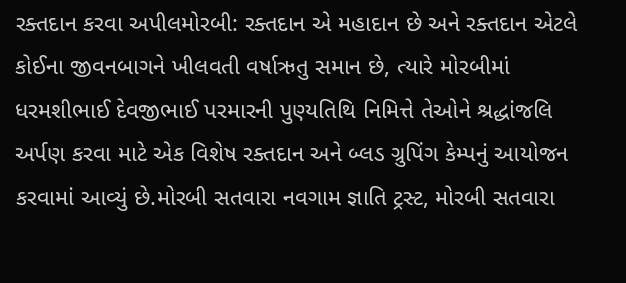રક્તદાન કરવા અપીલમોરબી: રક્તદાન એ મહાદાન છે અને રક્તદાન એટલે કોઈના જીવનબાગને ખીલવતી વર્ષાઋતુ સમાન છે, ત્યારે મોરબીમાં ધરમશીભાઈ દેવજીભાઈ પરમારની પુણ્યતિથિ નિમિત્તે તેઓને શ્રદ્ધાંજલિ અર્પણ કરવા માટે એક વિશેષ રક્તદાન અને બ્લડ ગ્રુપિંગ કેમ્પનું આયોજન કરવામાં આવ્યું છે.મોરબી સતવારા નવગામ જ્ઞાતિ ટ્રસ્ટ, મોરબી સતવારા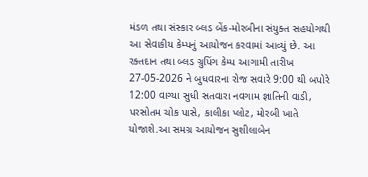મંડળ તથા સંસ્કાર બ્લડ બેંક-મોરબીના સંયુક્ત સહયોગથી આ સેવાકીય કેમ્પનું આયોજન કરવામાં આવ્યું છે. આ રક્તદાન તથા બ્લડ ગ્રુપિંગ કેમ્પ આગામી તારીખ 27-05-2026 ને બુધવારના રોજ સવારે 9:00 થી બપોરે 12:00 વાગ્યા સુધી સતવારા નવગામ જ્ઞાતિની વાડી, પરસોતમ ચોક પાસે, કાલીકા પ્લોટ, મોરબી ખાતે યોજાશે.આ સમગ્ર આયોજન સુશીલાબેન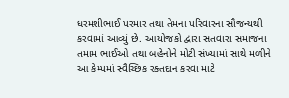ધરમશીભાઈ પરમાર તથા તેમના પરિવારના સૌજન્યથી કરવામાં આવ્યું છે. આયોજકો દ્વારા સતવારા સમાજના તમામ ભાઈઓ તથા બહેનોને મોટી સંખ્યામાં સાથે મળીને આ કેમ્પમાં સ્વૈચ્છિક રક્તદાન કરવા માટે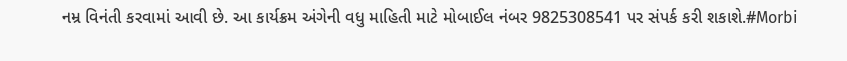નમ્ર વિનંતી કરવામાં આવી છે. આ કાર્યક્રમ અંગેની વધુ માહિતી માટે મોબાઈલ નંબર 9825308541 પર સંપર્ક કરી શકાશે.#Morbi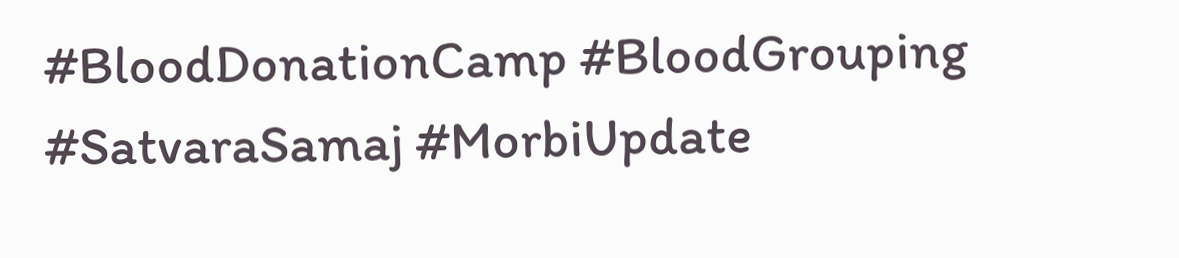#BloodDonationCamp #BloodGrouping #SatvaraSamaj #MorbiUpdate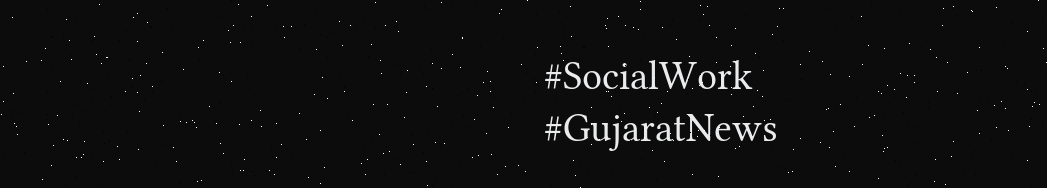#SocialWork #GujaratNews